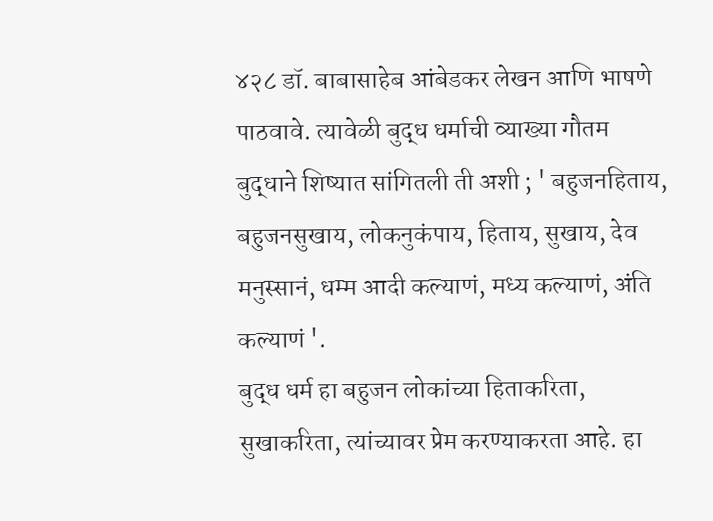४२८ डॉ. बाबासाहेब आंबेडकर लेखन आणि भाषणे
पाठवावे. त्यावेळी बुद्ध धर्माची व्याख्या गौतम बुद्धाने शिष्यात सांगितली ती अशी ; ' बहुजनहिताय, बहुजनसुखाय, लोकनुकंपाय, हिताय, सुखाय, देव मनुस्सानं, धम्म आदी कल्याणं, मध्य कल्याणं, अंति कल्याणं '.
बुद्ध धर्म हा बहुजन लोकांच्या हिताकरिता, सुखाकरिता, त्यांच्यावर प्रेम करण्याकरता आहे. हा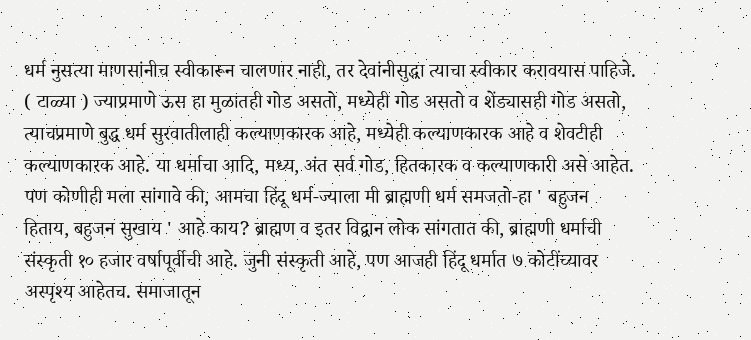धर्म नुसत्या माणसांनीच स्वीकारून चालणार नाही, तर देवांनीसुद्धा त्याचा स्वीकार करावयास पाहिजे. ( टाळ्या ) ज्याप्रमाणे ऊस हा मुळातही गोड असतो, मध्येही गोड असतो व शेंड्यासही गोड असतो, त्याचप्रमाणे बुद्ध धर्म सुरवातीलाही कल्याणकारक आहे, मध्येही कल्याणकारक आहे व शेवटीही कल्याणकारक आहे. या धर्माचा आदि, मध्य, अंत सर्व गोड, हितकारक व कल्याणकारी असे आहेत.
पण कोणीही मला सांगावे की, आमचा हिंदू धर्म-ज्याला मी ब्राह्मणी धर्म समजतो-हा ' बहुजन हिताय, बहुजन सुखाय ' आहे काय? ब्राह्मण व इतर विद्वान लोक सांगतात की, ब्राह्मणी धर्माची संस्कृती १० हजार वर्षापूर्वीची आहे. जुनी संस्कृती आहे, पण आजही हिंदू धर्मात ७ कोटींच्यावर अस्पृश्य आहेतच. समाजातून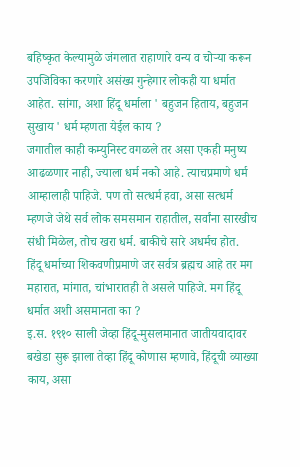बहिष्कृत केल्यामुळे जंगलात राहाणारे वन्य व चोऱ्या करून उपजिविका करणारे असंख्य गुन्हेगार लोकही या धर्मात आहेत. सांगा, अशा हिंदू धर्माला ' बहुजन हिताय, बहुजन सुखाय ' धर्म म्हणता येईल काय ?
जगातील काही कम्युनिस्ट वगळले तर असा एकही मनुष्य आढळणार नाही, ज्याला धर्म नको आहे. त्याचप्रमाणे धर्म आम्हालाही पाहिजे. पण तो सत्धर्म हवा, असा सत्धर्म म्हणजे जेथे सर्व लोक समसमान राहातील, सर्वांना सारखीच संधी मिळेल, तोच खरा धर्म. बाकीचे सारे अधर्मच होत.
हिंदू धर्माच्या शिकवणीप्रमाणे जर सर्वत्र ब्रह्मच आहे तर मग महारात, मांगात, चांभारातही ते असले पाहिजे. मग हिंदू धर्मात अशी असमानता का ?
इ.स. १९१० साली जेव्हा हिंदू-मुसलमानात जातीयवादावर बखेडा सुरू झाला तेव्हा हिंदू कोणास म्हणावे, हिंदूची व्याख्या काय, असा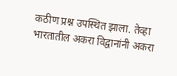कठीण प्रश्न उपस्थित झाला. तेव्हा भारतातील अकरा विद्वानांनी अकरा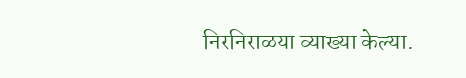निरनिराळया व्याख्या केल्या.